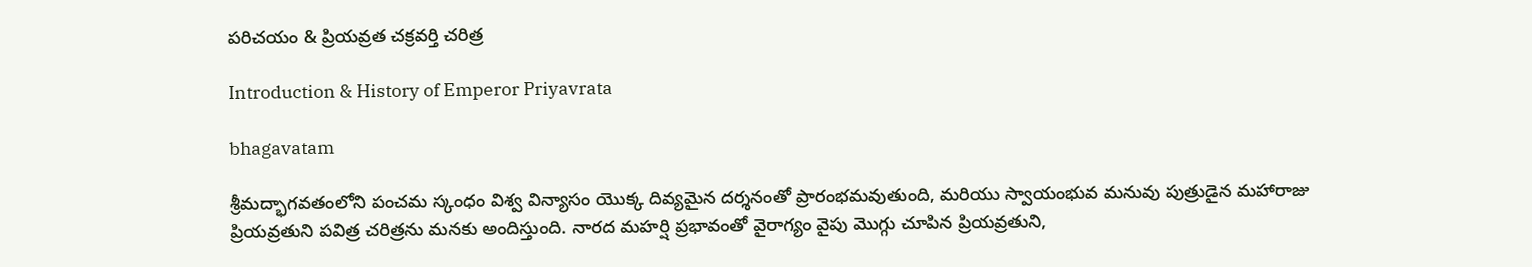పరిచయం & ప్రియవ్రత చక్రవర్తి చరిత్ర

Introduction & History of Emperor Priyavrata

bhagavatam

శ్రీమద్భాగవతంలోని పంచమ స్కంధం విశ్వ విన్యాసం యొక్క దివ్యమైన దర్శనంతో ప్రారంభమవుతుంది, మరియు స్వాయంభువ మనువు పుత్రుడైన మహారాజు ప్రియవ్రతుని పవిత్ర చరిత్రను మనకు అందిస్తుంది. నారద మహర్షి ప్రభావంతో వైరాగ్యం వైపు మొగ్గు చూపిన ప్రియవ్రతుని,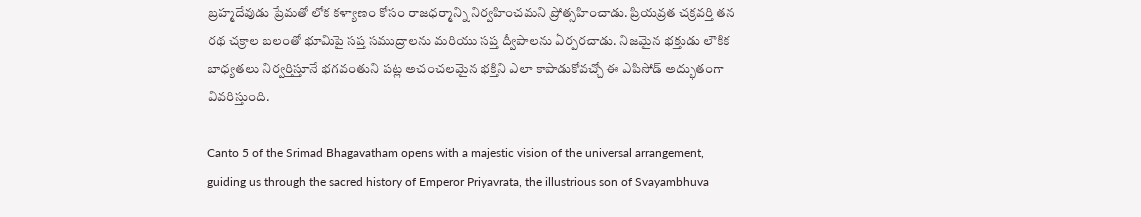బ్రహ్మదేవుడు ప్రేమతో లోక కళ్యాణం కోసం రాజధర్మాన్ని నిర్వహించమని ప్రోత్సహించాడు. ప్రియవ్రత చక్రవర్తి తన రథ చక్రాల బలంతో భూమిపై సప్త సముద్రాలను మరియు సప్త ద్వీపాలను ఏర్పరచాడు. నిజమైన భక్తుడు లౌకిక బాధ్యతలు నిర్వర్తిస్తూనే భగవంతుని పట్ల అచంచలమైన భక్తిని ఎలా కాపాడుకోవచ్చో ఈ ఎపిసోడ్ అద్భుతంగా వివరిస్తుంది.

Canto 5 of the Srimad Bhagavatham opens with a majestic vision of the universal arrangement, guiding us through the sacred history of Emperor Priyavrata, the illustrious son of Svayambhuva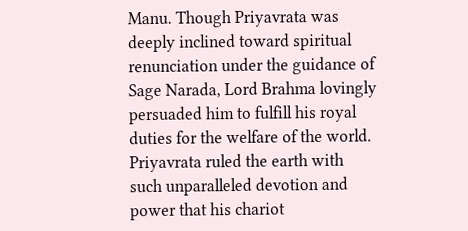Manu. Though Priyavrata was deeply inclined toward spiritual renunciation under the guidance of Sage Narada, Lord Brahma lovingly persuaded him to fulfill his royal duties for the welfare of the world. Priyavrata ruled the earth with such unparalleled devotion and power that his chariot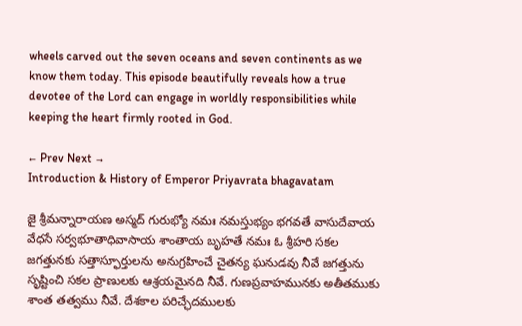wheels carved out the seven oceans and seven continents as we know them today. This episode beautifully reveals how a true devotee of the Lord can engage in worldly responsibilities while keeping the heart firmly rooted in God.

← Prev Next →
Introduction & History of Emperor Priyavrata bhagavatam

జై శ్రీమన్నారాయణ అస్మద్ గురుభ్యో నమః నమస్తుభ్యం భగవతే వాసుదేవాయ వేధసే సర్వభూతాధివాసాయ శాంతాయ బృహతే నమః ఓ శ్రీహరి సకల జగత్తునకు సత్తాస్ఫూర్తులను అనుగ్రహించే చైతన్య ఘనుడవు నీవే జగత్తును సృష్టించి సకల ప్రాణులకు ఆశ్రయమైనది నీవే. గుణప్రవాహమునకు అతీతముకు శాంత తత్వము నీవే. దేశకాల పరిచ్ఛేదములకు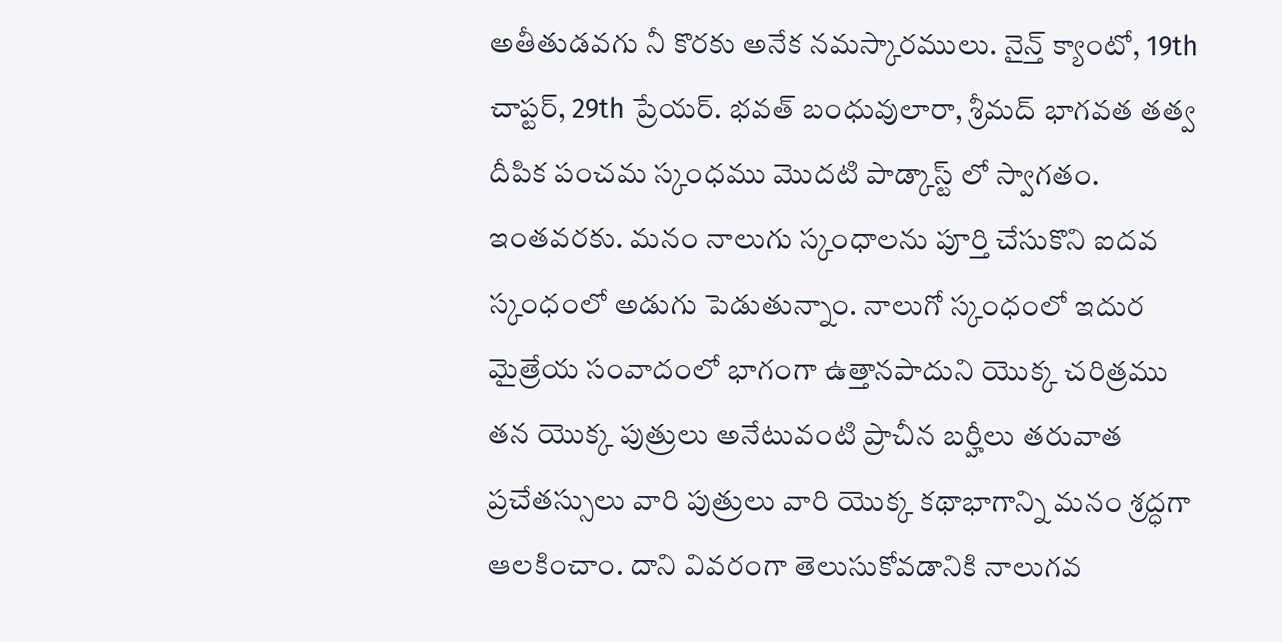అతీతుడవగు నీ కొరకు అనేక నమస్కారములు. నైన్త్ క్యాంటో, 19th చాప్టర్, 29th ప్రేయర్. భవత్ బంధువులారా, శ్రీమద్ భాగవత తత్వ దీపిక పంచమ స్కంధము మొదటి పాడ్కాస్ట్ లో స్వాగతం. ఇంతవరకు. మనం నాలుగు స్కంధాలను పూర్తి చేసుకొని ఐదవ స్కంధంలో అడుగు పెడుతున్నాం. నాలుగో స్కంధంలో ఇదుర మైత్రేయ సంవాదంలో భాగంగా ఉత్తానపాదుని యొక్క చరిత్రము తన యొక్క పుత్రులు అనేటువంటి ప్రాచీన బర్హీలు తరువాత ప్రచేతస్సులు వారి పుత్రులు వారి యొక్క కథాభాగాన్ని మనం శ్రద్ధగా ఆలకించాం. దాని వివరంగా తెలుసుకోవడానికి నాలుగవ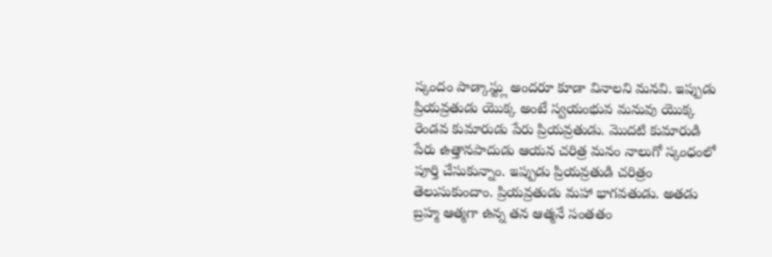స్కందం పాడ్కాస్ట్లు అందరూ కూడా వినాలని మనవి. ఇప్పుడు ప్రియవ్రతుడు యొక్క అంటే స్వయంభువ మనువు యొక్క రెండవ కుమారుడు పేరు ప్రియవ్రతుడు. మొదటి కుమారుడి పేరు ఉత్తానపాదుడు ఆయన చరిత్ర మనం నాలుగో స్కంధంలో పూర్తి చేసుకున్నాం. ఇప్పుడు ప్రియవ్రతుడి చరిత్రం తెలుసుకుందాం. ప్రియవ్రతుడు మహా భాగవతుడు. అతడు బ్రహ్మ ఆత్మగా ఉన్న తన ఆత్మనే సంతతం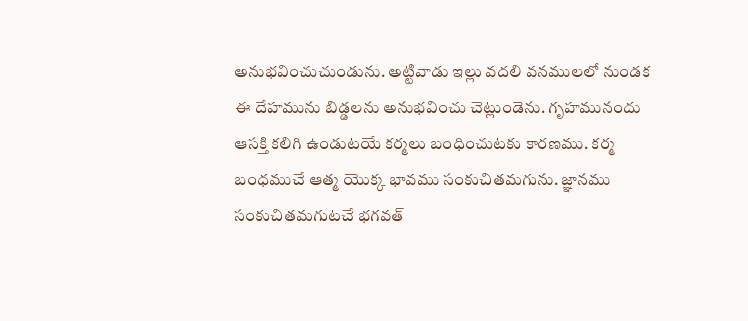అనుభవించుచుండును. అట్టివాడు ఇల్లు వదలి వనములలో నుండక ఈ దేహమును బిడ్డలను అనుభవించు చెట్లుండెను. గృహమునందు ఆసక్తి కలిగి ఉండుటయే కర్మలు బంధించుటకు కారణము. కర్మ బంధముచే ఆత్మ యొక్క భావము సంకుచితమగును. జ్ఞానము సంకుచితమగుటచే భగవత్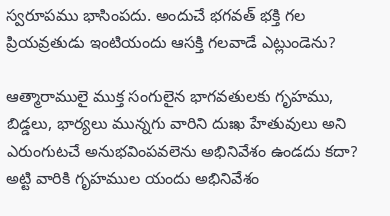స్వరూపము భాసింపదు. అందుచే భగవత్ భక్తి గల ప్రియవ్రతుడు ఇంటియందు ఆసక్తి గలవాడే ఎట్లుండెను?

ఆత్మారాములై ముక్త సంగులైన భాగవతులకు గృహము, బిడ్డలు, భార్యలు మున్నగు వారిని దుఃఖ హేతువులు అని ఎరుంగుటచే అనుభవింపవలెను అభినివేశం ఉండదు కదా? అట్టి వారికి గృహముల యందు అభినివేశం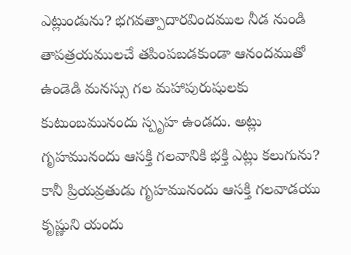ఎట్లుండును? భగవత్పాదారవిందముల నీడ నుండి తాపత్రయములచే తపింపబడకుండా ఆనందముతో ఉండెడి మనస్సు గల మహాపురుషులకు కుటుంబమునందు స్పృహ ఉండదు. అట్లు గృహమునందు ఆసక్తి గలవానికి భక్తి ఎట్లు కలుగును? కానీ ప్రియవ్రతుడు గృహమునందు ఆసక్తి గలవాడయు కృష్ణుని యందు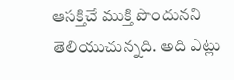ఆసక్తిచే ముక్తి పొందునని తెలియుచున్నది. అది ఎట్లు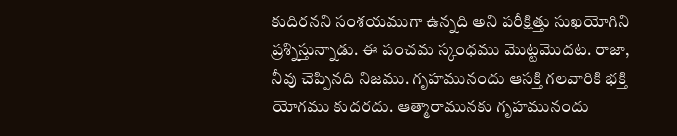కుదిరనని సంశయముగా ఉన్నది అని పరీక్షిత్తు సుఖయోగిని ప్రశ్నిస్తున్నాడు. ఈ పంచమ స్కంధము మొట్టమొదట. రాజా, నీవు చెప్పినది నిజము. గృహమునందు ఆసక్తి గలవారికి భక్తి యోగము కుదరదు. ఆత్మారామునకు గృహమునందు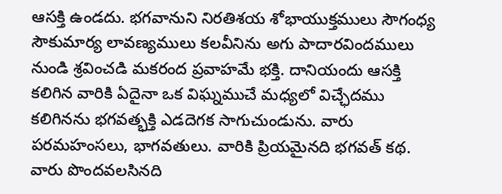ఆసక్తి ఉండదు. భగవానుని నిరతిశయ శోభాయుక్తములు సౌగంధ్య సౌకుమార్య లావణ్యములు కలవీనిను అగు పాదారవిందములు నుండి శ్రవించడి మకరంద ప్రవాహమే భక్తి. దానియందు ఆసక్తి కలిగిన వారికి ఏదైనా ఒక విఘ్నముచే మధ్యలో విచ్ఛేదము కలిగినను భగవత్భక్తి ఎడదెగక సాగుచుండును. వారు పరమహంసలు, భాగవతులు. వారికి ప్రియమైనది భగవత్ కథ. వారు పొందవలసినది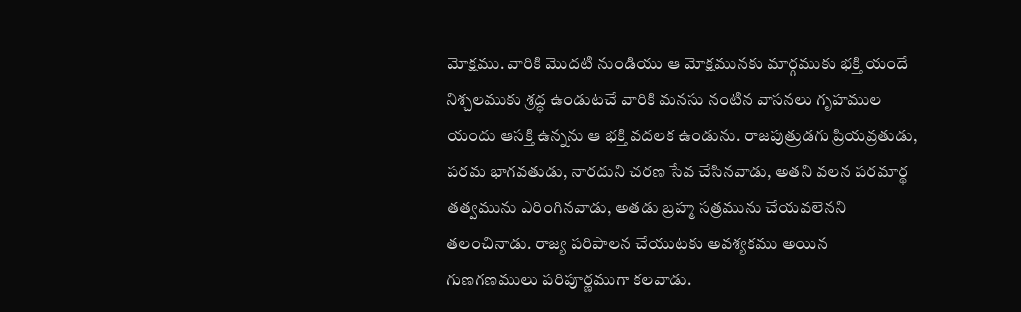మోక్షము. వారికి మొదటి నుండియు ఆ మోక్షమునకు మార్గముకు భక్తి యందే నిశ్చలముకు శ్రద్ధ ఉండుటచే వారికి మనసు నంటిన వాసనలు గృహముల యందు ఆసక్తి ఉన్నను ఆ భక్తి వదలక ఉండును. రాజపుత్రుడగు ప్రియవ్రతుడు, పరమ భాగవతుడు, నారదుని చరణ సేవ చేసినవాడు, అతని వలన పరమార్థ తత్వమును ఎరింగినవాడు, అతడు బ్రహ్మ సత్రమును చేయవలెనని తలంచినాడు. రాజ్య పరిపాలన చేయుటకు అవశ్యకము అయిన గుణగణములు పరిపూర్ణముగా కలవాడు.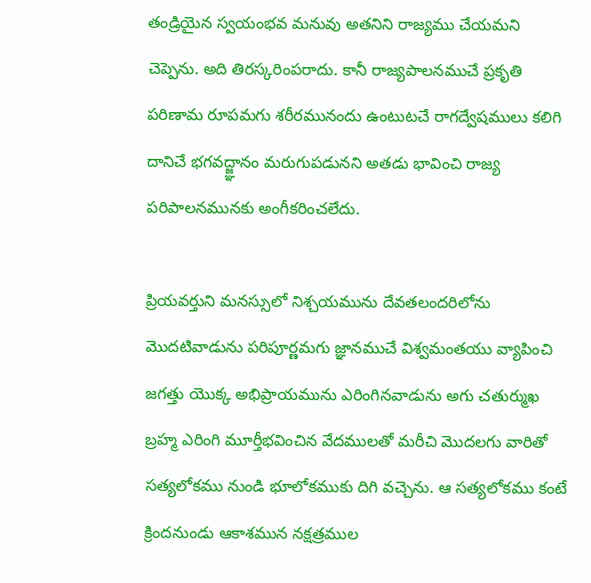తండ్రియైన స్వయంభవ మనువు అతనిని రాజ్యము చేయమని చెప్పెను. అది తిరస్కరింపరాదు. కానీ రాజ్యపాలనముచే ప్రకృతి పరిణామ రూపమగు శరీరమునందు ఉంటుటచే రాగద్వేషములు కలిగి దానిచే భగవద్జ్ఞానం మరుగుపడునని అతడు భావించి రాజ్య పరిపాలనమునకు అంగీకరించలేదు.

ప్రియవర్తుని మనస్సులో నిశ్చయమును దేవతలందరిలోను మొదటివాడును పరిపూర్ణమగు జ్ఞానముచే విశ్వమంతయు వ్యాపించి జగత్తు యొక్క అభిప్రాయమును ఎరింగినవాడును అగు చతుర్ముఖ బ్రహ్మ ఎరింగి మూర్తీభవించిన వేదములతో మరీచి మొదలగు వారితో సత్యలోకము నుండి భూలోకముకు దిగి వచ్చెను. ఆ సత్యలోకము కంటే క్రిందనుండు ఆకాశమున నక్షత్రముల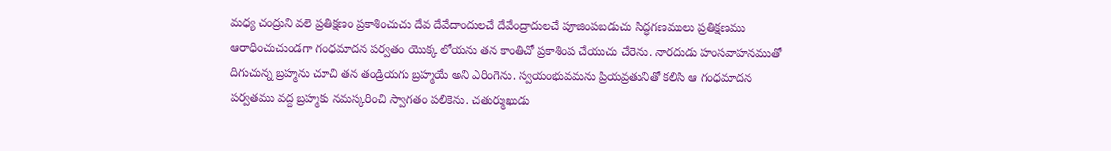మధ్య చంద్రుని వలె ప్రతిక్షణం ప్రకాశించుచు దేవ దేవేదాందులచే దేవేంద్రాదులచే పూజింపబడుచు సిద్ధగణములు ప్రతిక్షణము ఆరాధించుచుండగా గంధమాదన పర్వతం యొక్క లోయను తన కాంతిచో ప్రకాశింప చేయుచు చేరెను. నారదుడు హంసవాహనముతో దిగుచున్న బ్రహ్మను చూచి తన తండ్రియగు బ్రహ్మయే అని ఎరింగెను. స్వయంభువమను ప్రియవ్రతునితో కలిసి ఆ గంధమాదన పర్వతము వద్ద బ్రహ్మకు నమస్కరించి స్వాగతం పలికెను. చతుర్ముఖుడు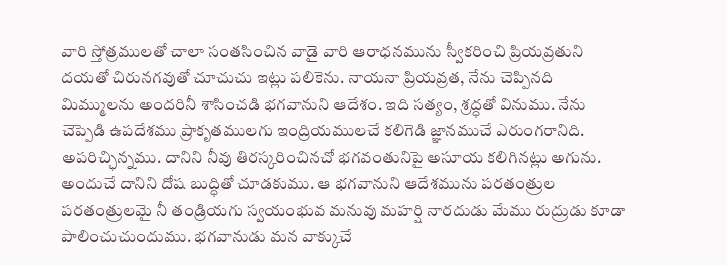వారి స్తోత్రములతో చాలా సంతసించిన వాడై వారి ఆరాధనమును స్వీకరించి ప్రియవ్రతుని దయతో చిరునగవుతో చూచుచు ఇట్లు పలికెను. నాయనా ప్రియవ్రత, నేను చెప్పినది మిమ్ములను అందరినీ శాసించడి భగవానుని ఆదేశం. ఇది సత్యం, శ్రద్ధతో వినుము. నేను చెప్పెడి ఉపదేశము ప్రాకృతములగు ఇంద్రియములచే కలిగెడి జ్ఞానముచే ఎరుంగరానిది. అపరిచ్ఛిన్నము. దానిని నీవు తిరస్కరించినచో భగవంతునిపై అసూయ కలిగినట్లు అగును. అందుచే దానిని దోష బుద్ధితో చూడకుము. ఆ భగవానుని ఆదేశమును పరతంత్రుల పరతంత్రులమై నీ తండ్రియగు స్వయంభువ మనువు మహర్షి నారదుడు మేము రుద్రుడు కూడా పాలించుచుందుము. భగవానుడు మన వాక్కుచే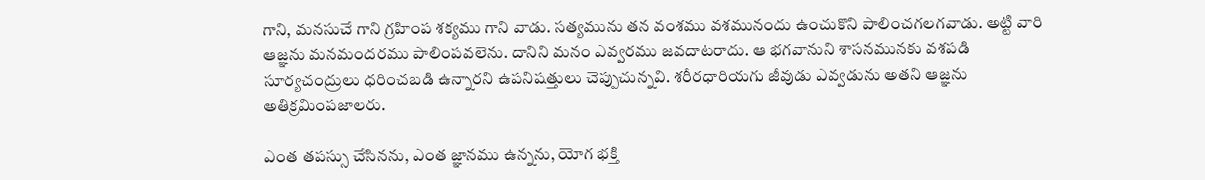గాని, మనసుచే గాని గ్రహింప శక్యము గాని వాడు. సత్యమును తన వంశము వశమునందు ఉంచుకొని పాలించగలగవాడు. అట్టి వారి ఆజ్ఞను మనమందరము పాలింపవలెను. దానిని మనం ఎవ్వరము జవదాటరాదు. ఆ భగవానుని శాసనమునకు వశపడి సూర్యచంద్రులు ధరించబడి ఉన్నారని ఉపనిషత్తులు చెప్పుచున్నవి. శరీరధారియగు జీవుడు ఎవ్వడును అతని ఆజ్ఞను అతిక్రమింపజాలరు.

ఎంత తపస్సు చేసినను, ఎంత జ్ఞానము ఉన్నను, యోగ భక్తి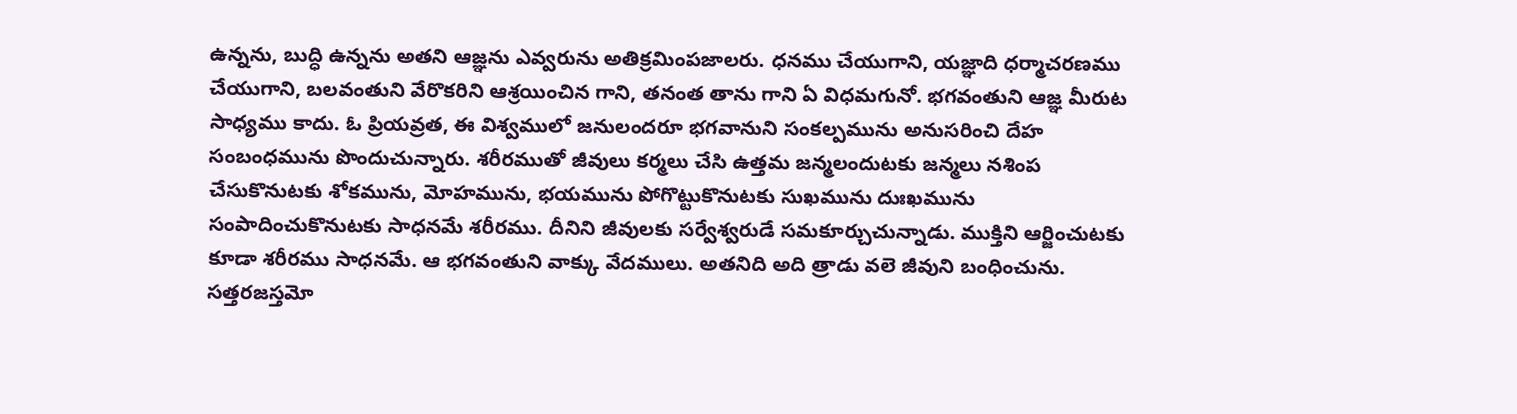ఉన్నను, బుద్ధి ఉన్నను అతని ఆజ్ఞను ఎవ్వరును అతిక్రమింపజాలరు. ధనము చేయుగాని, యజ్ఞాది ధర్మాచరణము చేయుగాని, బలవంతుని వేరొకరిని ఆశ్రయించిన గాని, తనంత తాను గాని ఏ విధమగునో. భగవంతుని ఆజ్ఞ మీరుట సాధ్యము కాదు. ఓ ప్రియవ్రత, ఈ విశ్వములో జనులందరూ భగవానుని సంకల్పమును అనుసరించి దేహ సంబంధమును పొందుచున్నారు. శరీరముతో జీవులు కర్మలు చేసి ఉత్తమ జన్మలందుటకు జన్మలు నశింప చేసుకొనుటకు శోకమును, మోహమును, భయమును పోగొట్టుకొనుటకు సుఖమును దుఃఖమును సంపాదించుకొనుటకు సాధనమే శరీరము. దీనిని జీవులకు సర్వేశ్వరుడే సమకూర్చుచున్నాడు. ముక్తిని ఆర్జించుటకు కూడా శరీరము సాధనమే. ఆ భగవంతుని వాక్కు వేదములు. అతనిది అది త్రాడు వలె జీవుని బంధించును. సత్తరజస్తమో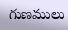గుణములు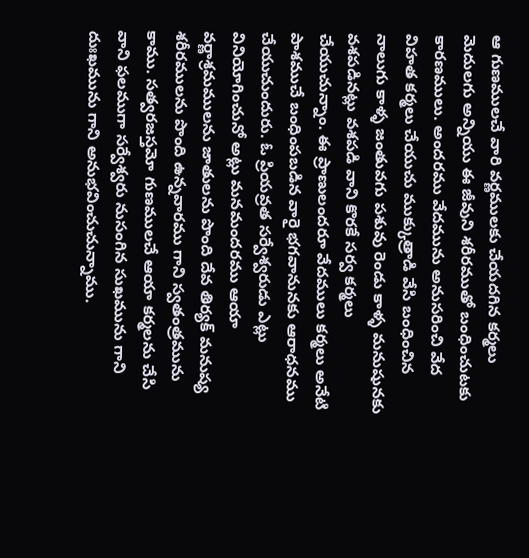ఆ గుణములచే వారి వర్ణములకు చేయదగిన కర్మలు మెదులగు అన్నియు ఈ జీవుని శరీరముతో బంధించుటకు కారణములు. అందరము వేదమును అనుసరించి వేద విహత కర్మలు చేయుచు ముక్కుత్రాడి వేసి బంధించిన నాలుగు కాళ్ళ జంతువగు పశువు రెండు కాళ్ళ మనుషునకు వశపడినట్లు వశపడి వాని కొరకే సర్వ కర్మలు చేయుచున్నాం. ఈ ప్రాణులందరూ వేదములు కర్మలు అనేటి పాశముచే బంధింపబడిన వారై భగవానునకు ఆరాధనము చేయుచుందురు. ఓ ప్రియవ్రత సర్వేశ్వరుడు ఎట్లు వినియోగించునో అట్లు మనమందరము ఆయా వర్ణాశ్రమములను జాతులను పొంది దేవ తిర్యక్ మనుష్య శరీరములను పొంది ఉన్నవారము గాని స్వతంత్రమును కాము. సత్వరజస్తమో గుణములచే ఆయా కర్మలను చేసి వాని ఫలముగా సర్వేశ్వరు నుసంగిన సుఖమును గాని దుఃఖమును గాని అనుభవించుచున్నాము.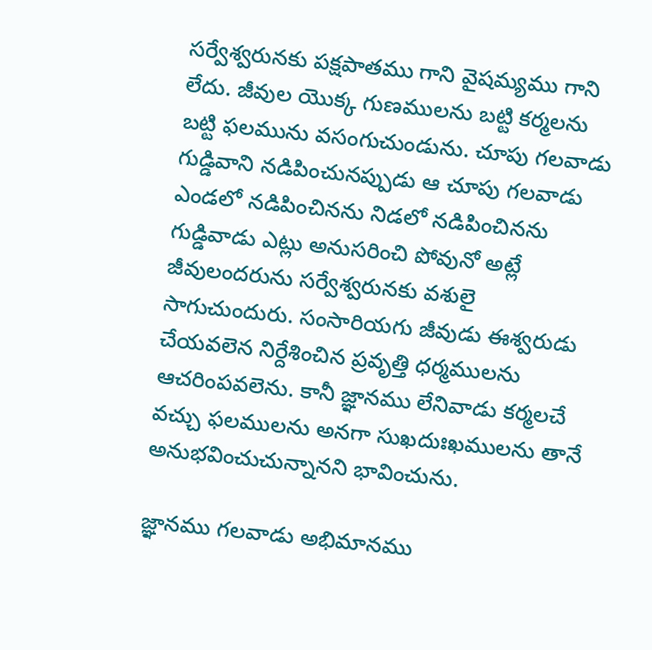సర్వేశ్వరునకు పక్షపాతము గాని వైషమ్యము గాని లేదు. జీవుల యొక్క గుణములను బట్టి కర్మలను బట్టి ఫలమును వసంగుచుండును. చూపు గలవాడు గుడ్డివాని నడిపించునప్పుడు ఆ చూపు గలవాడు ఎండలో నడిపించినను నిడలో నడిపించినను గుడ్డివాడు ఎట్లు అనుసరించి పోవునో అట్లే జీవులందరును సర్వేశ్వరునకు వశులై సాగుచుందురు. సంసారియగు జీవుడు ఈశ్వరుడు చేయవలెన నిర్దేశించిన ప్రవృత్తి ధర్మములను ఆచరింపవలెను. కానీ జ్ఞానము లేనివాడు కర్మలచే వచ్చు ఫలములను అనగా సుఖదుఃఖములను తానే అనుభవించుచున్నానని భావించును.

జ్ఞానము గలవాడు అభిమానము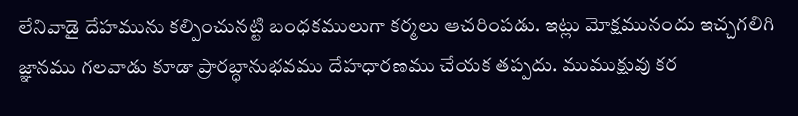లేనివాడై దేహమును కల్పించునట్టి బంధకములుగా కర్మలు ఆచరింపడు. ఇట్లు మోక్షమునందు ఇచ్చగలిగి జ్ఞానము గలవాడు కూడా ప్రారబ్ధానుభవము దేహధారణము చేయక తప్పదు. ముముక్షువు కర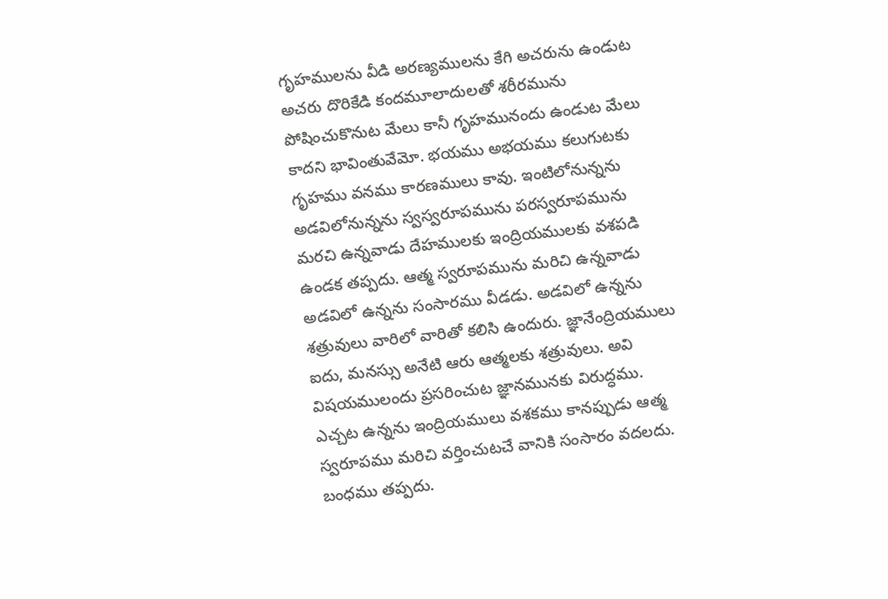గృహములను వీడి అరణ్యములను కేగి అచరును ఉండుట అచరు దొరికేడి కందమూలాదులతో శరీరమును పోషించుకొనుట మేలు కానీ గృహమునందు ఉండుట మేలు కాదని భావింతువేమో. భయము అభయము కలుగుటకు గృహము వనము కారణములు కావు. ఇంటిలోనున్నను అడవిలోనున్నను స్వస్వరూపమును పరస్వరూపమును మరచి ఉన్నవాడు దేహములకు ఇంద్రియములకు వశపడి ఉండక తప్పదు. ఆత్మ స్వరూపమును మరిచి ఉన్నవాడు అడవిలో ఉన్నను సంసారము వీడడు. అడవిలో ఉన్నను శత్రువులు వారిలో వారితో కలిసి ఉందురు. జ్ఞానేంద్రియములు ఐదు, మనస్సు అనేటి ఆరు ఆత్మలకు శత్రువులు. అవి విషయములందు ప్రసరించుట జ్ఞానమునకు విరుద్ధము. ఎచ్చట ఉన్నను ఇంద్రియములు వశకము కానప్పుడు ఆత్మ స్వరూపము మరిచి వర్తించుటచే వానికి సంసారం వదలదు. బంధము తప్పదు.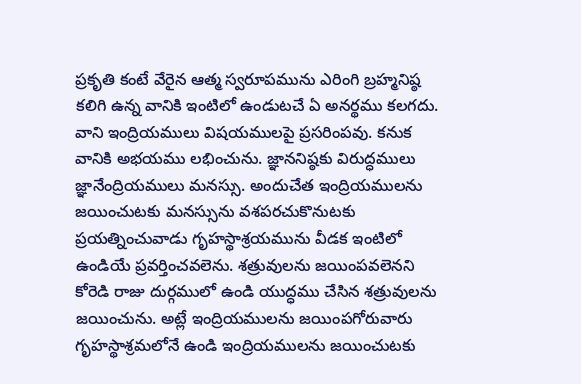ప్రకృతి కంటే వేరైన ఆత్మ స్వరూపమును ఎరింగి బ్రహ్మనిష్ఠ కలిగి ఉన్న వానికి ఇంటిలో ఉండుటచే ఏ అనర్థము కలగదు. వాని ఇంద్రియములు విషయములపై ప్రసరింపవు. కనుక వానికి అభయము లభించును. జ్ఞాననిష్ఠకు విరుద్ధములు జ్ఞానేంద్రియములు మనస్సు. అందుచేత ఇంద్రియములను జయించుటకు మనస్సును వశపరచుకొనుటకు ప్రయత్నించువాడు గృహస్థాశ్రయమును వీడక ఇంటిలో ఉండియే ప్రవర్తించవలెను. శత్రువులను జయింపవలెనని కోరెడి రాజు దుర్గములో ఉండి యుద్ధము చేసిన శత్రువులను జయించును. అట్లే ఇంద్రియములను జయింపగోరువారు గృహస్థాశ్రమలోనే ఉండి ఇంద్రియములను జయించుటకు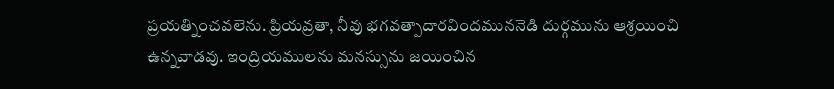ప్రయత్నించవలెను. ప్రియవ్రతా, నీవు భగవత్పాదారవిందముననెడి దుర్గమును ఆశ్రయించి ఉన్నవాడవు. ఇంద్రియములను మనస్సును జయించిన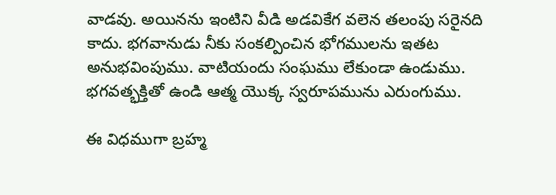వాడవు. అయినను ఇంటిని వీడి అడవికేగ వలెన తలంపు సరైనది కాదు. భగవానుడు నీకు సంకల్పించిన భోగములను ఇతట అనుభవింపుము. వాటియందు సంఘము లేకుండా ఉండుము. భగవత్భక్తితో ఉండి ఆత్మ యొక్క స్వరూపమును ఎరుంగుము.

ఈ విధముగా బ్రహ్మ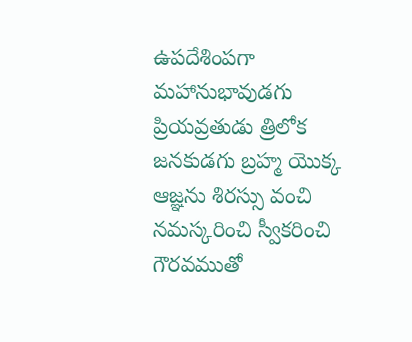ఉపదేశింపగా మహానుభావుడగు ప్రియవ్రతుడు త్రిలోక జనకుడగు బ్రహ్మ యొక్క ఆజ్ఞను శిరస్సు వంచి నమస్కరించి స్వీకరించి గౌరవముతో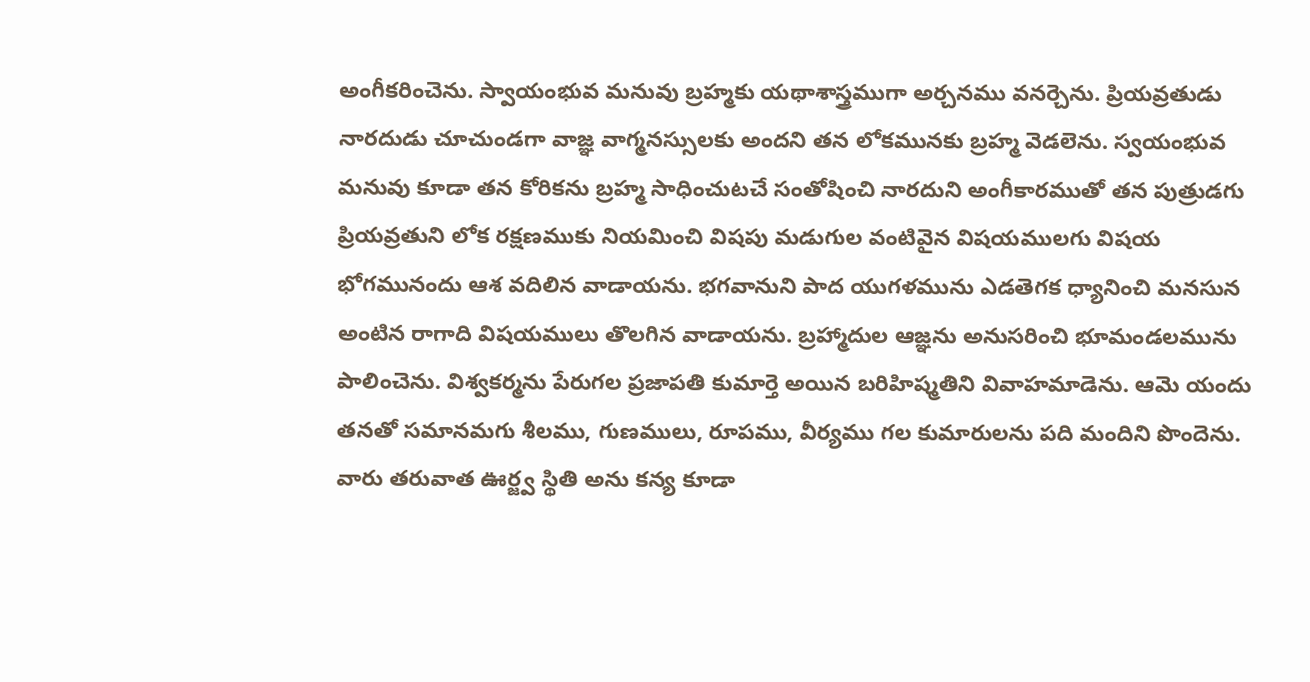అంగీకరించెను. స్వాయంభువ మనువు బ్రహ్మకు యథాశాస్త్రముగా అర్చనము వనర్చెను. ప్రియవ్రతుడు నారదుడు చూచుండగా వాజ్ఞ వాగ్మనస్సులకు అందని తన లోకమునకు బ్రహ్మ వెడలెను. స్వయంభువ మనువు కూడా తన కోరికను బ్రహ్మ సాధించుటచే సంతోషించి నారదుని అంగీకారముతో తన పుత్రుడగు ప్రియవ్రతుని లోక రక్షణముకు నియమించి విషపు మడుగుల వంటివైన విషయములగు విషయ భోగమునందు ఆశ వదిలిన వాడాయను. భగవానుని పాద యుగళమును ఎడతెగక ధ్యానించి మనసున అంటిన రాగాది విషయములు తొలగిన వాడాయను. బ్రహ్మాదుల ఆజ్ఞను అనుసరించి భూమండలమును పాలించెను. విశ్వకర్మను పేరుగల ప్రజాపతి కుమార్తె అయిన బరిహిష్మతిని వివాహమాడెను. ఆమె యందు తనతో సమానమగు శీలము, గుణములు, రూపము, వీర్యము గల కుమారులను పది మందిని పొందెను. వారు తరువాత ఊర్జ్వ స్థితి అను కన్య కూడా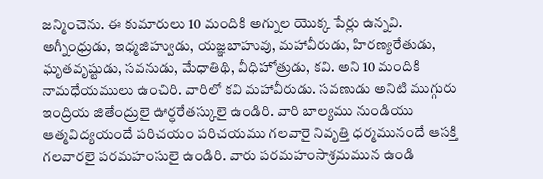జన్మించెను. ఈ కుమారులు 10 మందికి అగ్నుల యొక్క పేర్లు ఉన్నవి. అగ్నీంధ్రుడు, ఇధ్మజిహ్వుడు, యజ్ఞబాహువు, మహావీరుడు, హిరణ్యరేతుడు, ఘృతవృష్టుడు, సవనుడు, మేధాతిథి, వీధిహోత్రుడు, కవి. అని 10 మందికి నామధేయములు ఉంచిరి. వారిలో కవి మహావీరుడు. సవణుడు అనిటి ముగ్గురు ఇంద్రియ జితేంద్రులై ఊర్ధరేతస్కులై ఉండిరి. వారి బాల్యము నుండియు ఆత్మవిద్యయందే పరిచయం పరిచయము గలవారై నివృత్తి ధర్మమునందే ఆసక్తి గలవారలై పరమహంసులై ఉండిరి. వారు పరమహంసాశ్రమమున ఉండి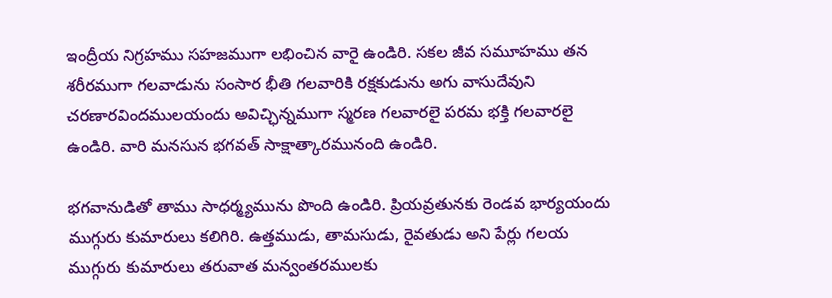ఇంద్రీయ నిగ్రహము సహజముగా లభించిన వారై ఉండిరి. సకల జీవ సమూహము తన శరీరముగా గలవాడును సంసార భీతి గలవారికి రక్షకుడును అగు వాసుదేవుని చరణారవిందములయందు అవిచ్ఛిన్నముగా స్మరణ గలవారలై పరమ భక్తి గలవారలై ఉండిరి. వారి మనసున భగవత్ సాక్షాత్కారమునంది ఉండిరి.

భగవానుడితో తాము సాధర్మ్యమును పొంది ఉండిరి. ప్రియవ్రతునకు రెండవ భార్యయందు ముగ్గురు కుమారులు కలిగిరి. ఉత్తముడు, తామసుడు, రైవతుడు అని పేర్లు గలయ ముగ్గురు కుమారులు తరువాత మన్వంతరములకు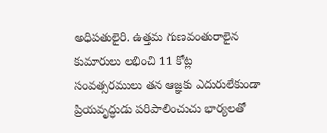అధిపతులైరి. ఉత్తమ గుణవంతురాలైన కుమారులు లభించి 11 కోట్ల సంవత్సరములు తన ఆజ్ఞకు ఎదురులేకుండా ప్రియవృద్ధుడు పరిపాలించుచు భార్యలతో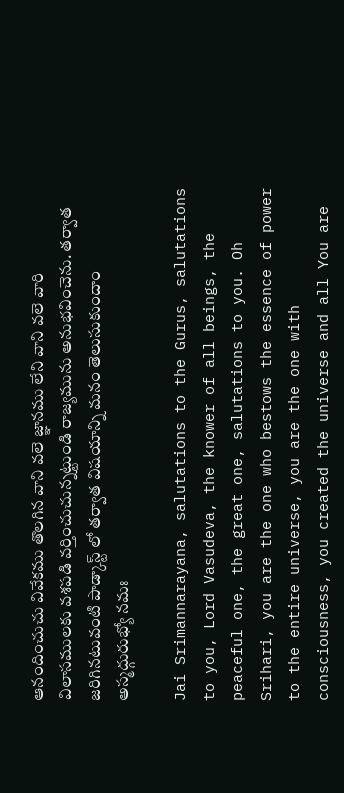ఆనందించుచు వివేకము తొలగిన వాని వలె జ్ఞానము లేని వాని వలె వారి విలాసములకు వశపడి వర్తించుచున్నట్టుండి రాజ్యమును అనుభవించెను. తర్వాత జరిగినటువంటి పాడ్కాస్ట్ లో తర్వాత విషయాన్ని మనం తెలుసుకుందాం అస్మద్గురుభ్యో నమః

Jai Srimannarayana, salutations to the Gurus, salutations to you, Lord Vasudeva, the knower of all beings, the peaceful one, the great one, salutations to you. Oh Srihari, you are the one who bestows the essence of power to the entire universe, you are the one with consciousness, you created the universe and all You are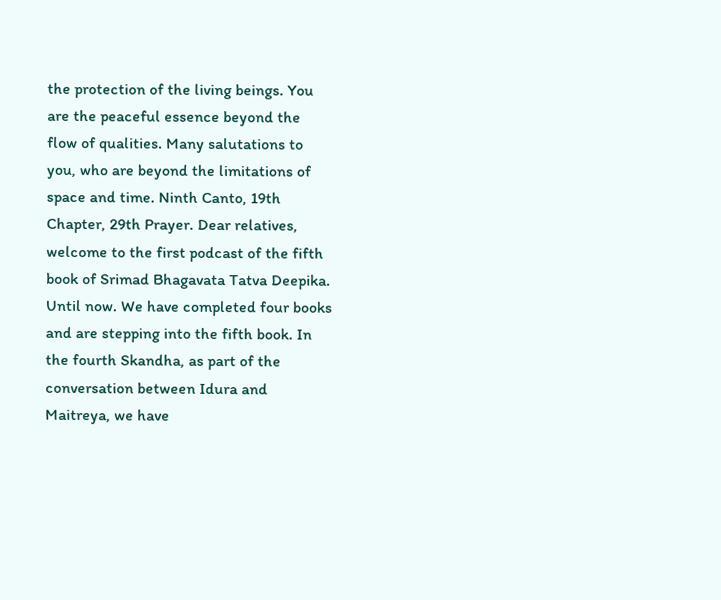the protection of the living beings. You are the peaceful essence beyond the flow of qualities. Many salutations to you, who are beyond the limitations of space and time. Ninth Canto, 19th Chapter, 29th Prayer. Dear relatives, welcome to the first podcast of the fifth book of Srimad Bhagavata Tatva Deepika. Until now. We have completed four books and are stepping into the fifth book. In the fourth Skandha, as part of the conversation between Idura and Maitreya, we have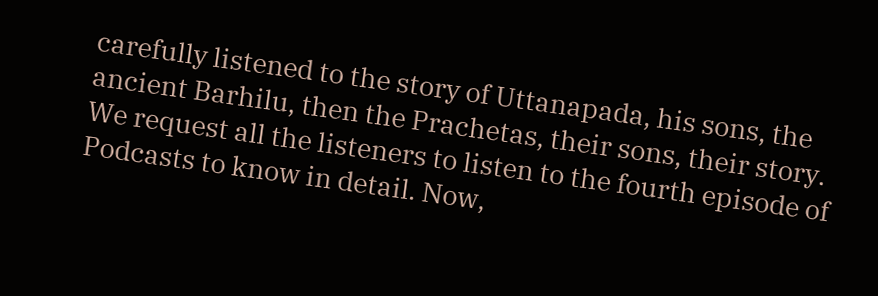carefully listened to the story of Uttanapada, his sons, the ancient Barhilu, then the Prachetas, their sons, their story. We request all the listeners to listen to the fourth episode of Podcasts to know in detail. Now,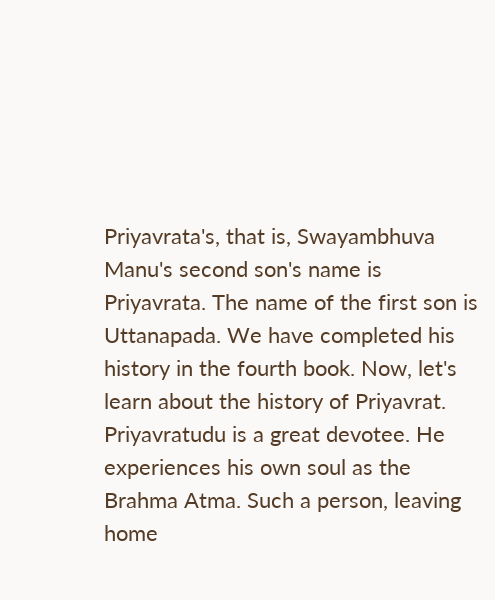Priyavrata's, that is, Swayambhuva Manu's second son's name is Priyavrata. The name of the first son is Uttanapada. We have completed his history in the fourth book. Now, let's learn about the history of Priyavrat. Priyavratudu is a great devotee. He experiences his own soul as the Brahma Atma. Such a person, leaving home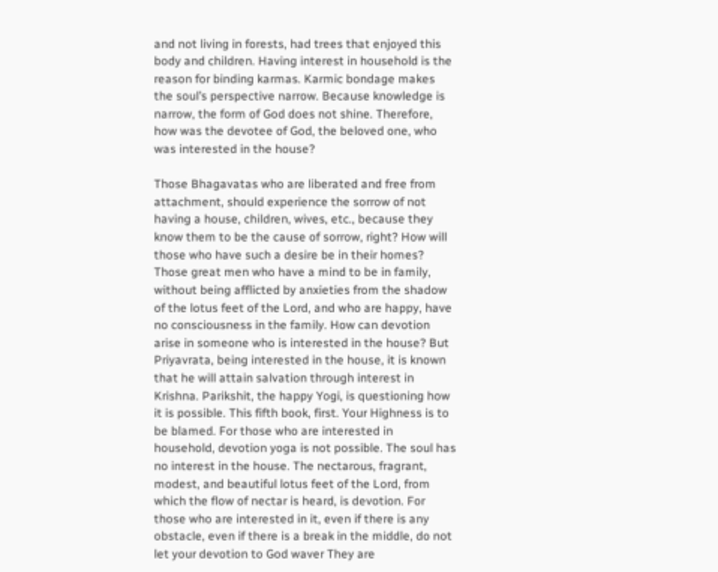and not living in forests, had trees that enjoyed this body and children. Having interest in household is the reason for binding karmas. Karmic bondage makes the soul’s perspective narrow. Because knowledge is narrow, the form of God does not shine. Therefore, how was the devotee of God, the beloved one, who was interested in the house?

Those Bhagavatas who are liberated and free from attachment, should experience the sorrow of not having a house, children, wives, etc., because they know them to be the cause of sorrow, right? How will those who have such a desire be in their homes? Those great men who have a mind to be in family, without being afflicted by anxieties from the shadow of the lotus feet of the Lord, and who are happy, have no consciousness in the family. How can devotion arise in someone who is interested in the house? But Priyavrata, being interested in the house, it is known that he will attain salvation through interest in Krishna. Parikshit, the happy Yogi, is questioning how it is possible. This fifth book, first. Your Highness is to be blamed. For those who are interested in household, devotion yoga is not possible. The soul has no interest in the house. The nectarous, fragrant, modest, and beautiful lotus feet of the Lord, from which the flow of nectar is heard, is devotion. For those who are interested in it, even if there is any obstacle, even if there is a break in the middle, do not let your devotion to God waver They are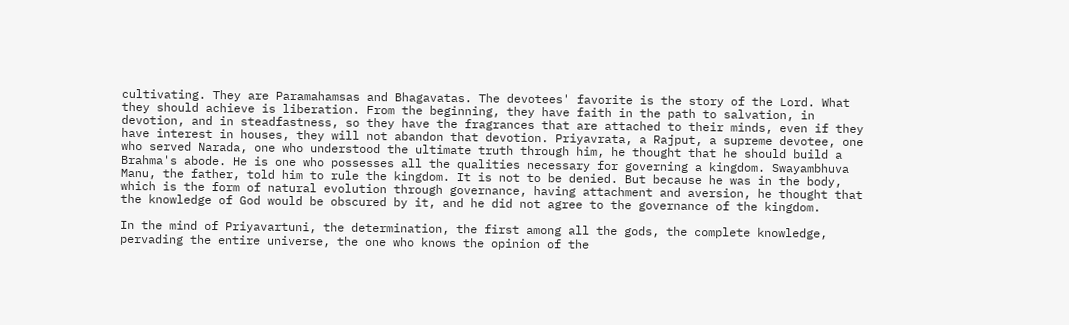cultivating. They are Paramahamsas and Bhagavatas. The devotees' favorite is the story of the Lord. What they should achieve is liberation. From the beginning, they have faith in the path to salvation, in devotion, and in steadfastness, so they have the fragrances that are attached to their minds, even if they have interest in houses, they will not abandon that devotion. Priyavrata, a Rajput, a supreme devotee, one who served Narada, one who understood the ultimate truth through him, he thought that he should build a Brahma's abode. He is one who possesses all the qualities necessary for governing a kingdom. Swayambhuva Manu, the father, told him to rule the kingdom. It is not to be denied. But because he was in the body, which is the form of natural evolution through governance, having attachment and aversion, he thought that the knowledge of God would be obscured by it, and he did not agree to the governance of the kingdom.

In the mind of Priyavartuni, the determination, the first among all the gods, the complete knowledge, pervading the entire universe, the one who knows the opinion of the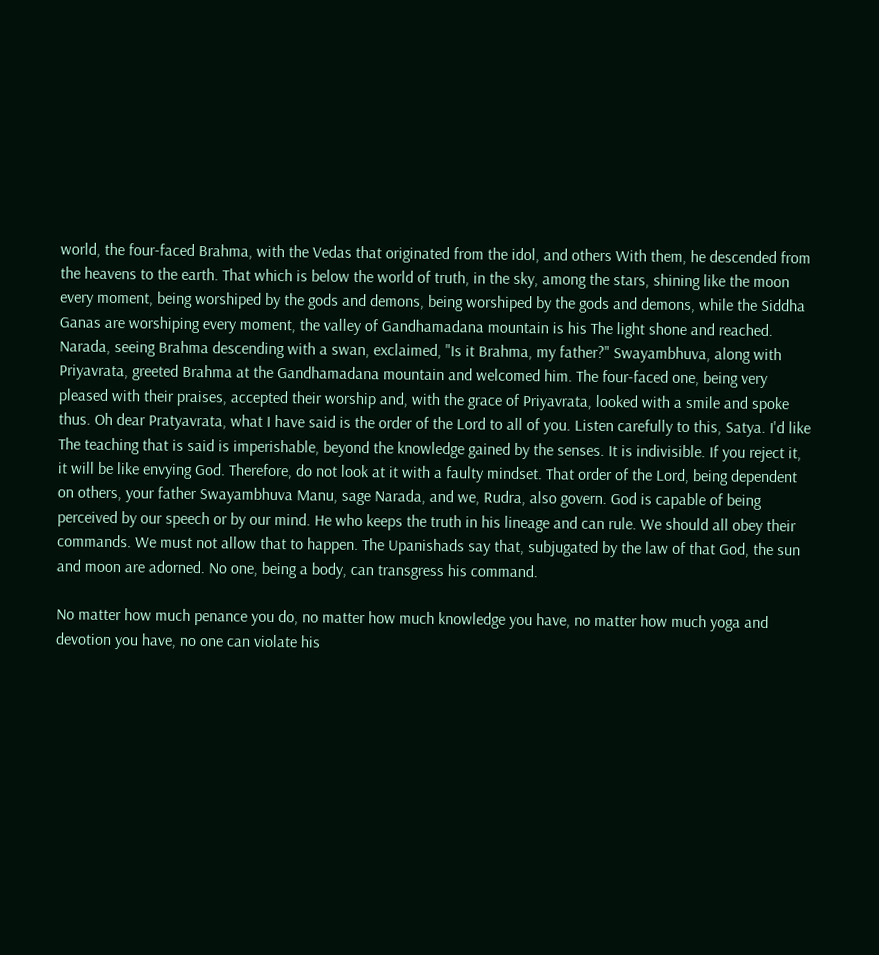world, the four-faced Brahma, with the Vedas that originated from the idol, and others With them, he descended from the heavens to the earth. That which is below the world of truth, in the sky, among the stars, shining like the moon every moment, being worshiped by the gods and demons, being worshiped by the gods and demons, while the Siddha Ganas are worshiping every moment, the valley of Gandhamadana mountain is his The light shone and reached. Narada, seeing Brahma descending with a swan, exclaimed, "Is it Brahma, my father?" Swayambhuva, along with Priyavrata, greeted Brahma at the Gandhamadana mountain and welcomed him. The four-faced one, being very pleased with their praises, accepted their worship and, with the grace of Priyavrata, looked with a smile and spoke thus. Oh dear Pratyavrata, what I have said is the order of the Lord to all of you. Listen carefully to this, Satya. I'd like The teaching that is said is imperishable, beyond the knowledge gained by the senses. It is indivisible. If you reject it, it will be like envying God. Therefore, do not look at it with a faulty mindset. That order of the Lord, being dependent on others, your father Swayambhuva Manu, sage Narada, and we, Rudra, also govern. God is capable of being perceived by our speech or by our mind. He who keeps the truth in his lineage and can rule. We should all obey their commands. We must not allow that to happen. The Upanishads say that, subjugated by the law of that God, the sun and moon are adorned. No one, being a body, can transgress his command.

No matter how much penance you do, no matter how much knowledge you have, no matter how much yoga and devotion you have, no one can violate his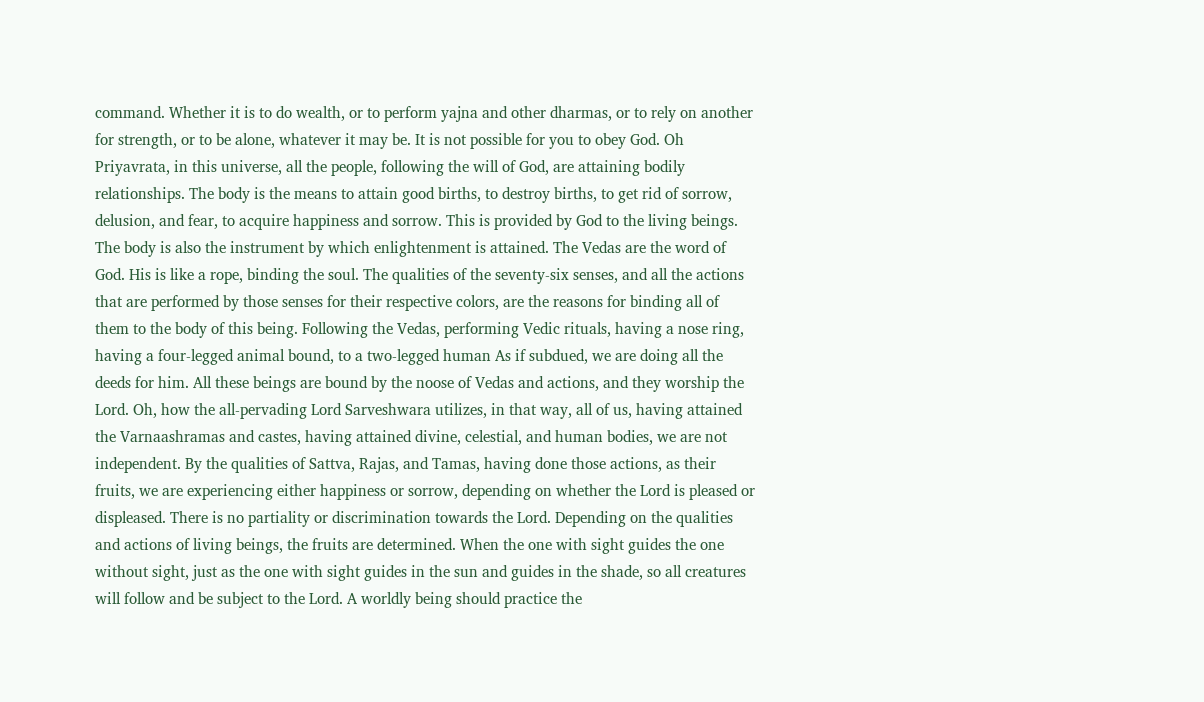command. Whether it is to do wealth, or to perform yajna and other dharmas, or to rely on another for strength, or to be alone, whatever it may be. It is not possible for you to obey God. Oh Priyavrata, in this universe, all the people, following the will of God, are attaining bodily relationships. The body is the means to attain good births, to destroy births, to get rid of sorrow, delusion, and fear, to acquire happiness and sorrow. This is provided by God to the living beings. The body is also the instrument by which enlightenment is attained. The Vedas are the word of God. His is like a rope, binding the soul. The qualities of the seventy-six senses, and all the actions that are performed by those senses for their respective colors, are the reasons for binding all of them to the body of this being. Following the Vedas, performing Vedic rituals, having a nose ring, having a four-legged animal bound, to a two-legged human As if subdued, we are doing all the deeds for him. All these beings are bound by the noose of Vedas and actions, and they worship the Lord. Oh, how the all-pervading Lord Sarveshwara utilizes, in that way, all of us, having attained the Varnaashramas and castes, having attained divine, celestial, and human bodies, we are not independent. By the qualities of Sattva, Rajas, and Tamas, having done those actions, as their fruits, we are experiencing either happiness or sorrow, depending on whether the Lord is pleased or displeased. There is no partiality or discrimination towards the Lord. Depending on the qualities and actions of living beings, the fruits are determined. When the one with sight guides the one without sight, just as the one with sight guides in the sun and guides in the shade, so all creatures will follow and be subject to the Lord. A worldly being should practice the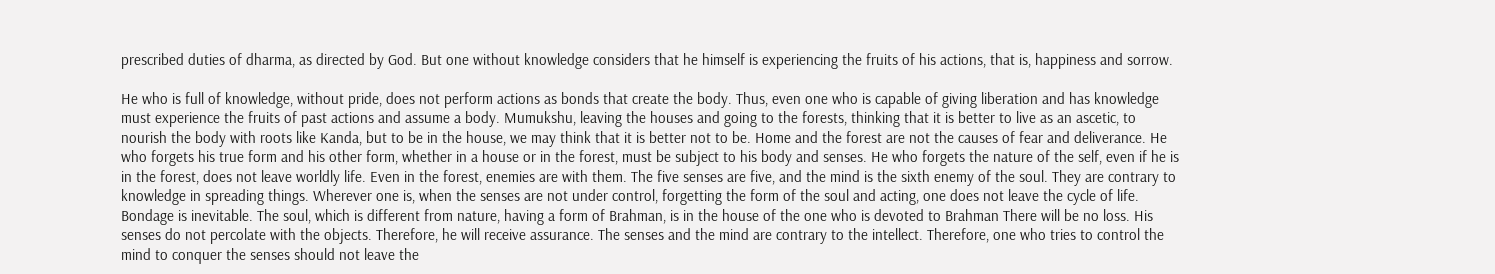prescribed duties of dharma, as directed by God. But one without knowledge considers that he himself is experiencing the fruits of his actions, that is, happiness and sorrow.

He who is full of knowledge, without pride, does not perform actions as bonds that create the body. Thus, even one who is capable of giving liberation and has knowledge must experience the fruits of past actions and assume a body. Mumukshu, leaving the houses and going to the forests, thinking that it is better to live as an ascetic, to nourish the body with roots like Kanda, but to be in the house, we may think that it is better not to be. Home and the forest are not the causes of fear and deliverance. He who forgets his true form and his other form, whether in a house or in the forest, must be subject to his body and senses. He who forgets the nature of the self, even if he is in the forest, does not leave worldly life. Even in the forest, enemies are with them. The five senses are five, and the mind is the sixth enemy of the soul. They are contrary to knowledge in spreading things. Wherever one is, when the senses are not under control, forgetting the form of the soul and acting, one does not leave the cycle of life. Bondage is inevitable. The soul, which is different from nature, having a form of Brahman, is in the house of the one who is devoted to Brahman There will be no loss. His senses do not percolate with the objects. Therefore, he will receive assurance. The senses and the mind are contrary to the intellect. Therefore, one who tries to control the mind to conquer the senses should not leave the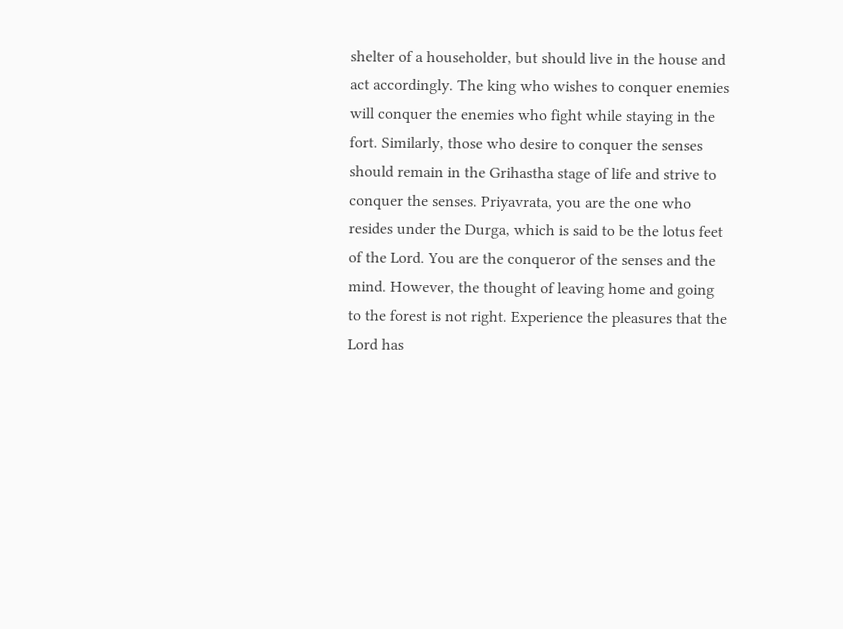shelter of a householder, but should live in the house and act accordingly. The king who wishes to conquer enemies will conquer the enemies who fight while staying in the fort. Similarly, those who desire to conquer the senses should remain in the Grihastha stage of life and strive to conquer the senses. Priyavrata, you are the one who resides under the Durga, which is said to be the lotus feet of the Lord. You are the conqueror of the senses and the mind. However, the thought of leaving home and going to the forest is not right. Experience the pleasures that the Lord has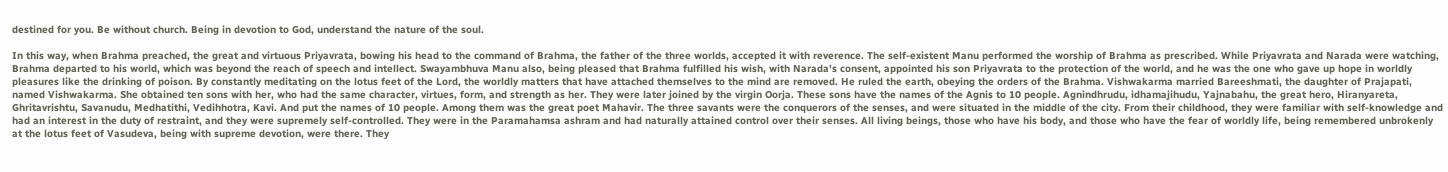destined for you. Be without church. Being in devotion to God, understand the nature of the soul.

In this way, when Brahma preached, the great and virtuous Priyavrata, bowing his head to the command of Brahma, the father of the three worlds, accepted it with reverence. The self-existent Manu performed the worship of Brahma as prescribed. While Priyavrata and Narada were watching, Brahma departed to his world, which was beyond the reach of speech and intellect. Swayambhuva Manu also, being pleased that Brahma fulfilled his wish, with Narada's consent, appointed his son Priyavrata to the protection of the world, and he was the one who gave up hope in worldly pleasures like the drinking of poison. By constantly meditating on the lotus feet of the Lord, the worldly matters that have attached themselves to the mind are removed. He ruled the earth, obeying the orders of the Brahma. Vishwakarma married Bareeshmati, the daughter of Prajapati, named Vishwakarma. She obtained ten sons with her, who had the same character, virtues, form, and strength as her. They were later joined by the virgin Oorja. These sons have the names of the Agnis to 10 people. Agnindhrudu, idhamajihudu, Yajnabahu, the great hero, Hiranyareta, Ghritavrishtu, Savanudu, Medhatithi, Vedihhotra, Kavi. And put the names of 10 people. Among them was the great poet Mahavir. The three savants were the conquerors of the senses, and were situated in the middle of the city. From their childhood, they were familiar with self-knowledge and had an interest in the duty of restraint, and they were supremely self-controlled. They were in the Paramahamsa ashram and had naturally attained control over their senses. All living beings, those who have his body, and those who have the fear of worldly life, being remembered unbrokenly at the lotus feet of Vasudeva, being with supreme devotion, were there. They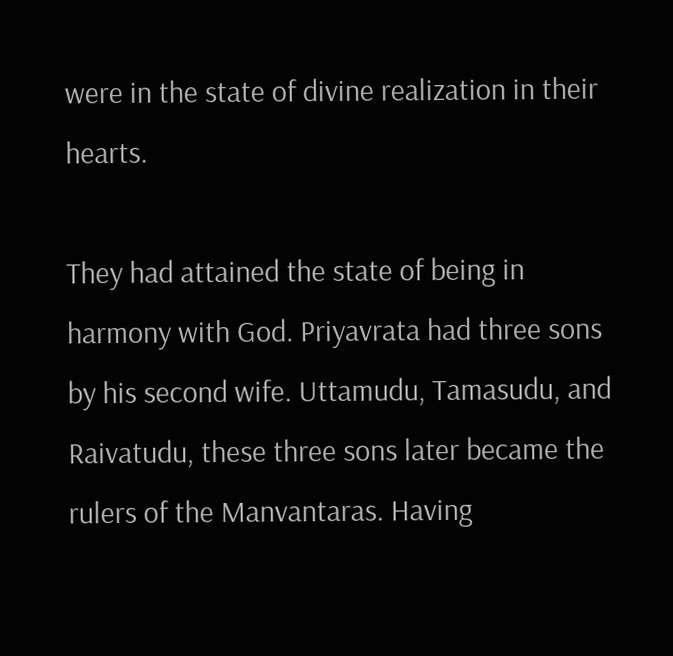were in the state of divine realization in their hearts.

They had attained the state of being in harmony with God. Priyavrata had three sons by his second wife. Uttamudu, Tamasudu, and Raivatudu, these three sons later became the rulers of the Manvantaras. Having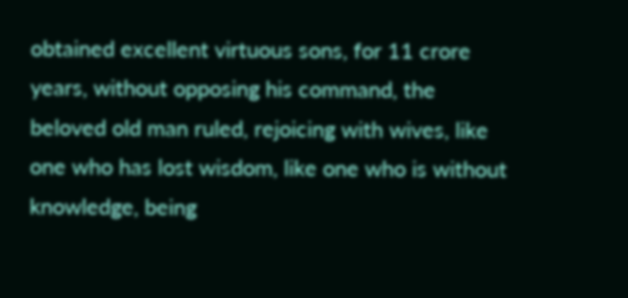obtained excellent virtuous sons, for 11 crore years, without opposing his command, the beloved old man ruled, rejoicing with wives, like one who has lost wisdom, like one who is without knowledge, being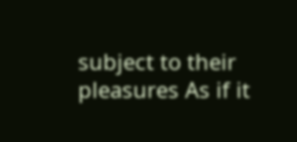subject to their pleasures As if it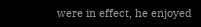were in effect, he enjoyed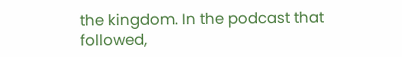the kingdom. In the podcast that followed,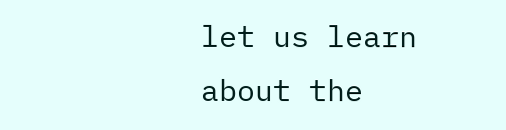let us learn about the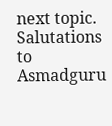next topic. Salutations to Asmadguru